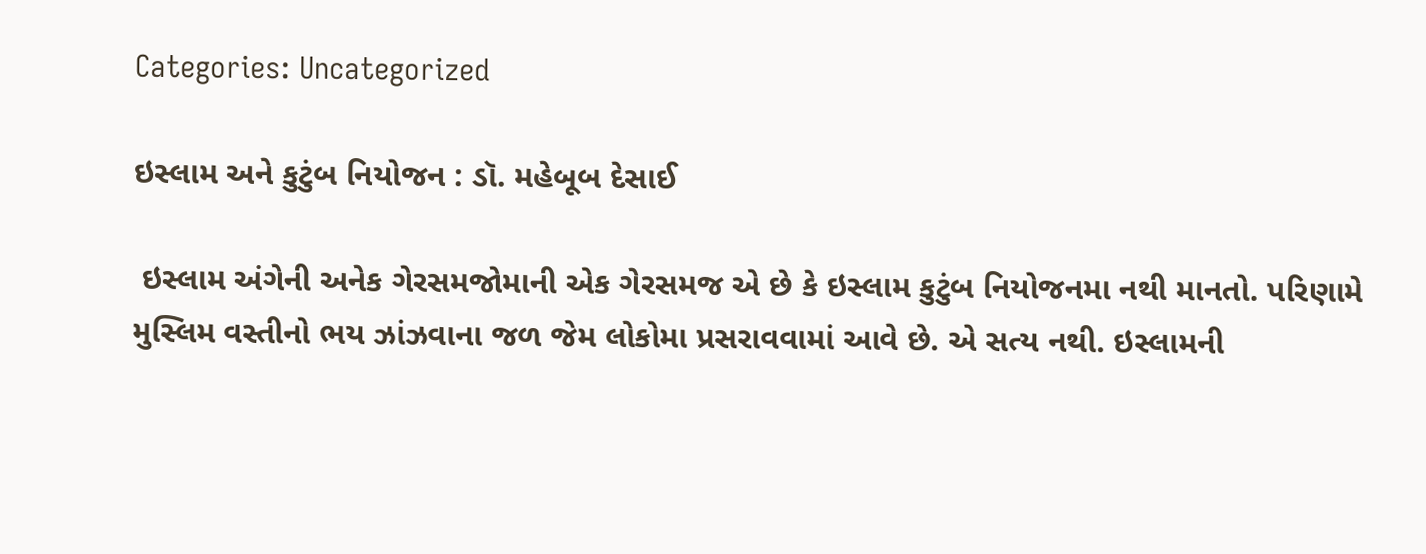Categories: Uncategorized

ઇસ્લામ અને કુટુંબ નિયોજન : ડૉ. મહેબૂબ દેસાઈ

 ઇસ્લામ અંગેની અનેક ગેરસમજોમાની એક ગેરસમજ એ છે કે ઇસ્લામ કુટુંબ નિયોજનમા નથી માનતો. પરિણામે મુસ્લિમ વસ્તીનો ભય ઝાંઝવાના જળ જેમ લોકોમા પ્રસરાવવામાં આવે છે. એ સત્ય નથી. ઇસ્લામની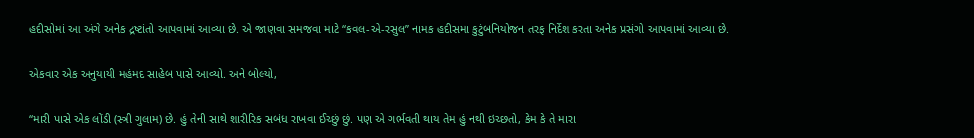હદીસોમાં આ અંગે અનેક દ્રષ્ટાંતો આપવામાં આવ્યા છે. એ જાણવા સમજવા માટે “કવલ-એ-રસુલ” નામક હદીસમા કુટુંબનિયોજન તરફ નિર્દેશ કરતા અનેક પ્રસંગો આપવામાં આવ્યા છે.

એકવાર એક અનુયાયી મહંમદ સાહેબ પાસે આવ્યો. અને બોલ્યો,

“મારી પાસે એક લોંડી (સ્ત્રી ગુલામ) છે. હું તેની સાથે શારીરિક સબંધ રાખવા ઈચ્છું છું. પણ એ ગર્ભવતી થાય તેમ હું નથી ઇચ્છતો, કેમ કે તે મારા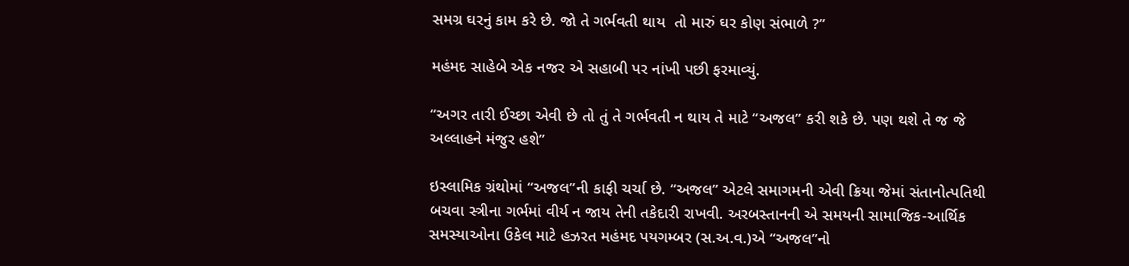સમગ્ર ઘરનું કામ કરે છે. જો તે ગર્ભવતી થાય  તો મારું ઘર કોણ સંભાળે ?”

મહંમદ સાહેબે એક નજર એ સહાબી પર નાંખી પછી ફરમાવ્યું.

“અગર તારી ઈચ્છા એવી છે તો તું તે ગર્ભવતી ન થાય તે માટે “અજલ” કરી શકે છે. પણ થશે તે જ જે અલ્લાહને મંજુર હશે”

ઇસ્લામિક ગ્રંથોમાં “અજલ”ની કાફી ચર્ચા છે. “અજલ” એટલે સમાગમની એવી ક્રિયા જેમાં સંતાનોત્પતિથી બચવા સ્ત્રીના ગર્ભમાં વીર્ય ન જાય તેની તકેદારી રાખવી. અરબસ્તાનની એ સમયની સામાજિક-આર્થિક સમસ્યાઓના ઉકેલ માટે હઝરત મહંમદ પયગમ્બર (સ.અ.વ.)એ “અજલ”નો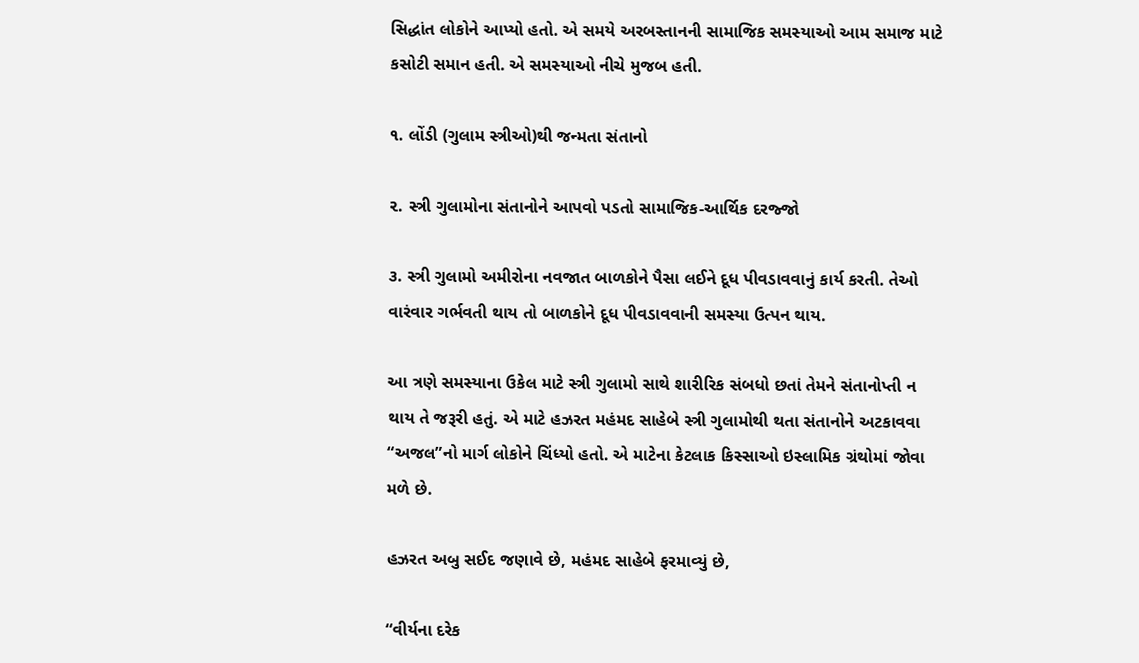સિદ્ધાંત લોકોને આપ્યો હતો. એ સમયે અરબસ્તાનની સામાજિક સમસ્યાઓ આમ સમાજ માટે કસોટી સમાન હતી. એ સમસ્યાઓ નીચે મુજબ હતી.

૧. લોંડી (ગુલામ સ્ત્રીઓ)થી જન્મતા સંતાનો

૨. સ્ત્રી ગુલામોના સંતાનોને આપવો પડતો સામાજિક-આર્થિક દરજ્જો

૩. સ્ત્રી ગુલામો અમીરોના નવજાત બાળકોને પૈસા લઈને દૂધ પીવડાવવાનું કાર્ય કરતી. તેઓ વારંવાર ગર્ભવતી થાય તો બાળકોને દૂધ પીવડાવવાની સમસ્યા ઉત્પન થાય.

આ ત્રણે સમસ્યાના ઉકેલ માટે સ્ત્રી ગુલામો સાથે શારીરિક સંબધો છતાં તેમને સંતાનોપ્તી ન થાય તે જરૂરી હતું. એ માટે હઝરત મહંમદ સાહેબે સ્ત્રી ગુલામોથી થતા સંતાનોને અટકાવવા “અજલ”નો માર્ગ લોકોને ચિંધ્યો હતો. એ માટેના કેટલાક કિસ્સાઓ ઇસ્લામિક ગ્રંથોમાં જોવા મળે છે.

હઝરત અબુ સઈદ જણાવે છે, મહંમદ સાહેબે ફરમાવ્યું છે,

“વીર્યના દરેક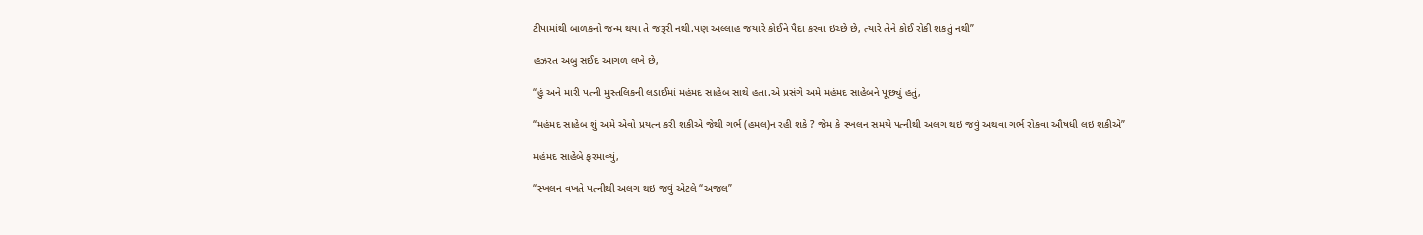ટીપામાંથી બાળકનો જન્મ થયા તે જરૂરી નથી.પણ અલ્લાહ જયારે કોઈને પૈદા કરવા ઇચ્છે છે, ત્યારે તેને કોઈ રોકી શકતું નથી”

હઝરત અબુ સઈદ આગળ લખે છે,

“હું અને મારી પત્ની મુસ્તલિકની લડાઈમાં મહંમદ સાહેબ સાથે હતા.એ પ્રસંગે અમે મહંમદ સાહેબને પૂછ્યું હતું,

“મહંમદ સાહેબ શું અમે એવો પ્રયત્ન કરી શકીએ જેથી ગર્ભ (હમલ)ન રહી શકે ? જેમ કે સ્ખલન સમયે પત્નીથી અલગ થઇ જવું અથવા ગર્ભ રોકવા ઔષધી લઇ શકીએ”

મહંમદ સાહેબે ફરમાવ્યું,

“સ્ખલન વખતે પત્નીથી અલગ થઇ જવું એટલે “અજલ”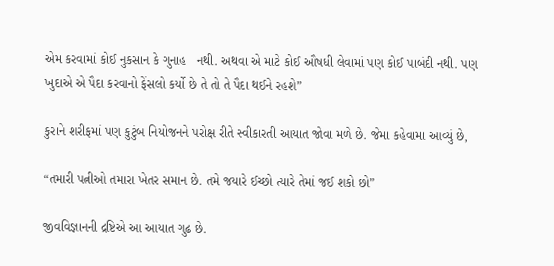એમ કરવામાં કોઈ નુકસાન કે ગુનાહ   નથી. અથવા એ માટે કોઈ ઔષધી લેવામાં પણ કોઈ પાબંદી નથી. પણ ખુદાએ એ પૈદા કરવાનો ફેંસલો કર્યો છે તે તો તે પૈદા થઈને રહશે”

કુરાને શરીફમાં પણ કુટુંબ નિયોજનને પરોક્ષ રીતે સ્વીકારતી આયાત જોવા મળે છે. જેમા કહેવામા આવ્યું છે,

“તમારી પત્નીઓ તમારા ખેતર સમાન છે. તમે જયારે ઈચ્છો ત્યારે તેમાં જઈ શકો છો”

જીવવિજ્ઞાનની દ્રષ્ટિએ આ આયાત ગુઢ છે.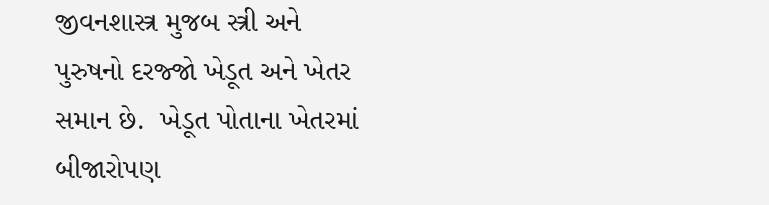જીવનશાસ્ત્ર મુજબ સ્ત્રી અને પુરુષનો દરજ્જો ખેડૂત અને ખેતર સમાન છે.  ખેડૂત પોતાના ખેતરમાં બીજારોપણ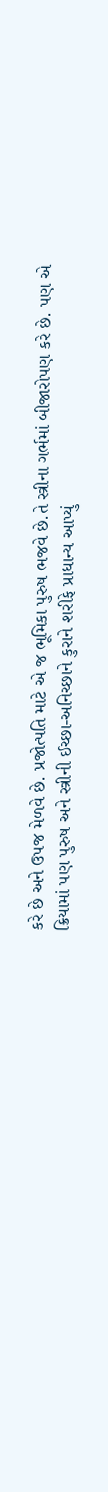કરે છે અને ઉપજ મેળવે છે. પ્રજોત્પતિ માટે એ જ ભૂમિકા પુરુષ ભજવે છે.તે સ્ત્રીના ગર્ભમાં બીજારોપણ કરે છે. પણ એ ક્રિયામાં પણ પુરુષ અને સ્ત્રીની ઈચ્છા-અનિચ્છાને કુરાને શરીફે પ્રાધાન્ય આપ્યું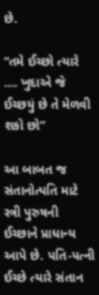છે.

“તમે ઈચ્છો ત્યારે …. ખુદાએ જે ઈચ્છયું છે તે મેળવી શકો છો”

આ બાબત જ સંતાનોત્પતિ માટે સ્ત્રી પુરુષની ઈચ્છાને પ્રાધાન્ય આપે છે. પતિ-પત્ની ઈચ્છે ત્યારે સંતાન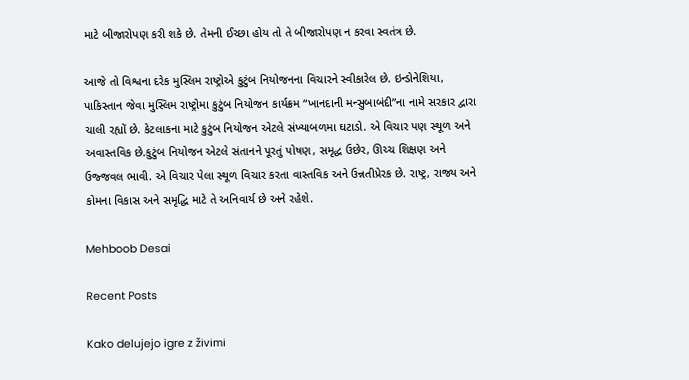માટે બીજારોપણ કરી શકે છે. તેમની ઈચ્છા હોય તો તે બીજારોપણ ન કરવા સ્વતંત્ર છે.

આજે તો વિશ્વના દરેક મુસ્લિમ રાષ્ટ્રોએ કુટુંબ નિયોજનના વિચારને સ્વીકારેલ છે. ઇન્ડોનેશિયા, પાકિસ્તાન જેવા મુસ્લિમ રાષ્ટ્રોમા કુટુંબ નિયોજન કાર્યક્રમ “ખાનદાની મન્સુબાબંદી”ના નામે સરકાર દ્વારા  ચાલી રહ્યોં છે. કેટલાકના માટે કુટુંબ નિયોજન એટલે સંખ્યાબળમા ઘટાડો. એ વિચાર પણ સ્થૂળ અને અવાસ્તવિક છે.કુટુંબ નિયોજન એટલે સંતાનને પૂરતું પોષણ, સમૃદ્ધ ઉછેર, ઊચ્ચ શિક્ષણ અને ઉજ્જવલ ભાવી. એ વિચાર પેલા સ્થૂળ વિચાર કરતા વાસ્તવિક અને ઉન્નતીપ્રેરક છે. રાષ્ટ્ર, રાજ્ય અને કોમના વિકાસ અને સમૃદ્ધિ માટે તે અનિવાર્ય છે અને રહેશે.

Mehboob Desai

Recent Posts

Kako delujejo igre z živimi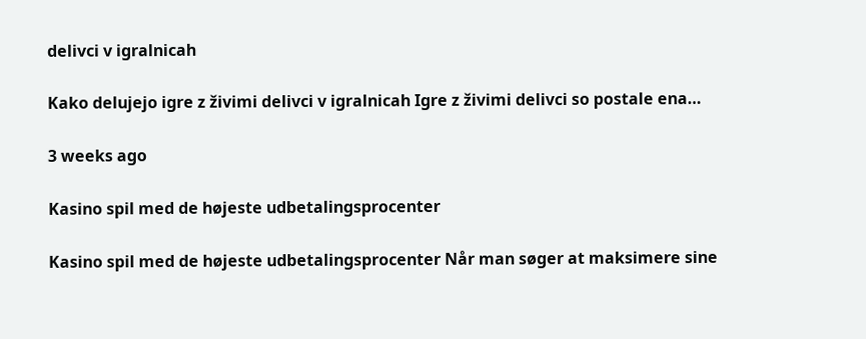delivci v igralnicah

Kako delujejo igre z živimi delivci v igralnicah Igre z živimi delivci so postale ena…

3 weeks ago

Kasino spil med de højeste udbetalingsprocenter

Kasino spil med de højeste udbetalingsprocenter Når man søger at maksimere sine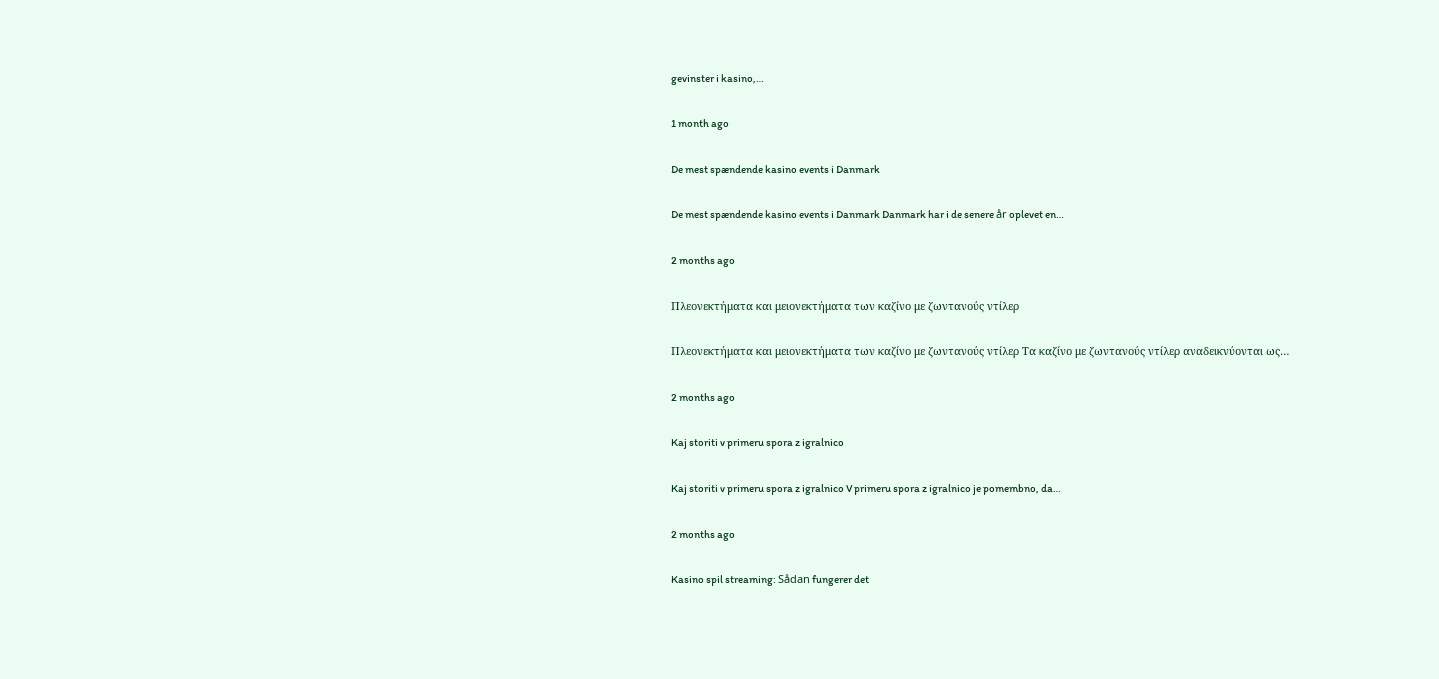gevinster i kasino,…

1 month ago

De mest spændende kasino events i Danmark

De mest spændende kasino events i Danmark Danmark har i de senere år oplevet en…

2 months ago

Πλεονεκτήματα και μειονεκτήματα των καζίνο με ζωντανούς ντίλερ

Πλεονεκτήματα και μειονεκτήματα των καζίνο με ζωντανούς ντίλερ Τα καζίνο με ζωντανούς ντίλερ αναδεικνύονται ως…

2 months ago

Kaj storiti v primeru spora z igralnico

Kaj storiti v primeru spora z igralnico V primeru spora z igralnico je pomembno, da…

2 months ago

Kasino spil streaming: Sådan fungerer det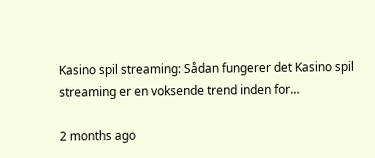Kasino spil streaming: Sådan fungerer det Kasino spil streaming er en voksende trend inden for…

2 months ago